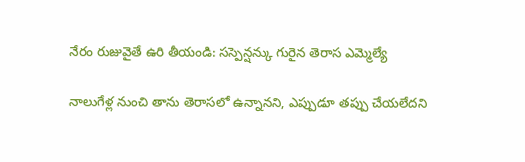నేరం రుజువైతే ఉరి తీయండి: సస్పెన్షన్కు గురైన తెరాస ఎమ్మెల్యే

నాలుగేళ్ల నుంచి తాను తెరాసలో ఉన్నానని, ఎప్పుడూ తప్పు చేయలేదని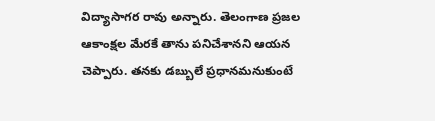విద్యాసాగర రావు అన్నారు. తెలంగాణ ప్రజల ఆకాంక్షల మేరకే తాను పనిచేశానని ఆయన చెప్పారు. తనకు డబ్బులే ప్రధానమనుకుంటే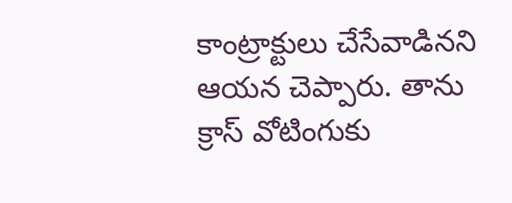కాంట్రాక్టులు చేసేవాడినని ఆయన చెప్పారు. తాను క్రాస్ వోటింగుకు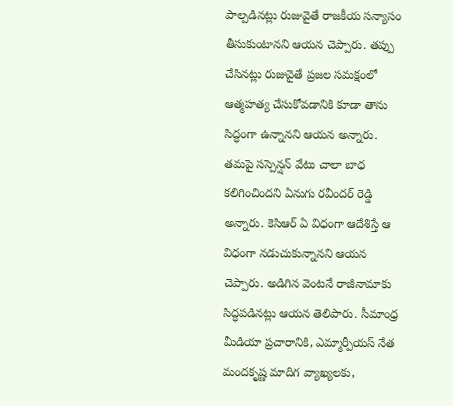పాల్పడినట్లు రుజువైతే రాజకీయ సన్యాసం తీసుకుంటానని ఆయన చెప్పారు. తప్పు చేసినట్లు రుజువైతే ప్రజల సమక్షంలో ఆత్మహత్య చేసుకోవడానికి కూడా తాను సిద్ధంగా ఉన్నానని ఆయన అన్నారు.
తమపై సస్పెన్షన్ వేటు చాలా బాధ కలిగించిందని ఏనుగు రవీందర్ రెడ్డి అన్నారు. కెసిఆర్ ఏ విధంగా ఆదేశిస్తే ఆ విధంగా నడుచుకున్నానని ఆయన చెప్పారు. అడిగిన వెంటనే రాజీనామాకు సిద్ధపడినట్లు ఆయన తెలిపారు. సీమాంధ్ర మీడియా ప్రచారానికి, ఎమ్మార్పీయస్ నేత మందకృష్ణ మాదిగ వ్యాఖ్యలకు,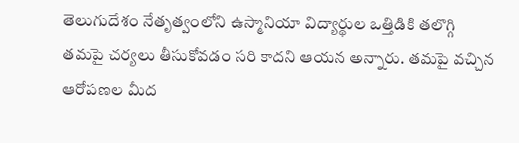తెలుగుదేశం నేతృత్వంలోని ఉస్మానియా విద్యార్థుల ఒత్తిడికి తలొగ్గి తమపై చర్యలు తీసుకోవడం సరి కాదని ఆయన అన్నారు. తమపై వచ్చిన ఆరోపణల మీద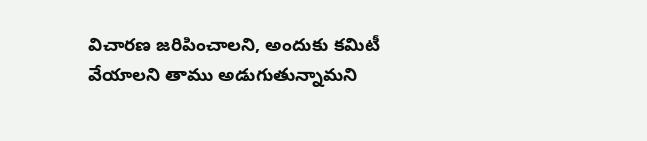విచారణ జరిపించాలని, అందుకు కమిటీ వేయాలని తాము అడుగుతున్నామని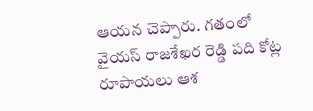ఆయన చెప్పారు. గతంలో వైయస్ రాజశేఖర రెడ్డి పది కోట్ల రూపాయలు ఆశ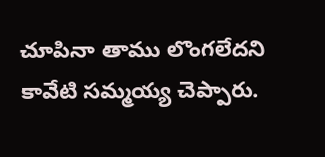చూపినా తాము లొంగలేదని కావేటి సమ్మయ్య చెప్పారు.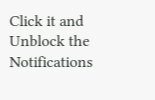Click it and Unblock the Notifications